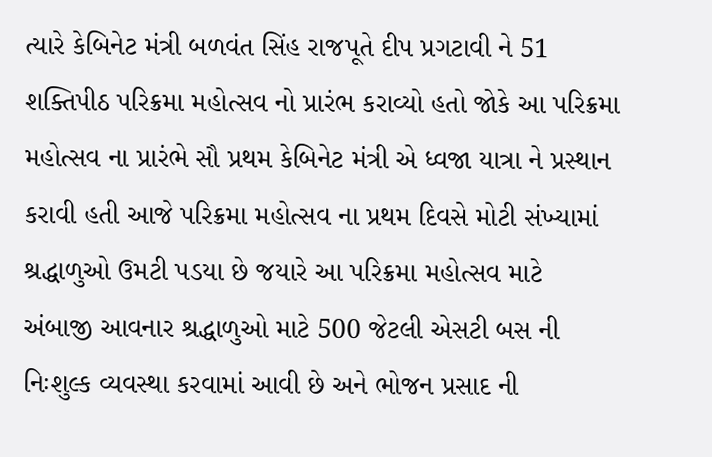ત્યારે કેબિનેટ મંત્રી બળવંત સિંહ રાજપૂતે દીપ પ્રગટાવી ને 51 શક્તિપીઠ પરિક્રમા મહોત્સવ નો પ્રારંભ કરાવ્યો હતો જોકે આ પરિક્રમા મહોત્સવ ના પ્રારંભે સૌ પ્રથમ કેબિનેટ મંત્રી એ ધ્વજા યાત્રા ને પ્રસ્થાન કરાવી હતી આજે પરિક્રમા મહોત્સવ ના પ્રથમ દિવસે મોટી સંખ્યામાં શ્રદ્ધાળુઓ ઉમટી પડયા છે જયારે આ પરિક્રમા મહોત્સવ માટે અંબાજી આવનાર શ્રદ્ધાળુઓ માટે 500 જેટલી એસટી બસ ની નિઃશુલ્ક વ્યવસ્થા કરવામાં આવી છે અને ભોજન પ્રસાદ ની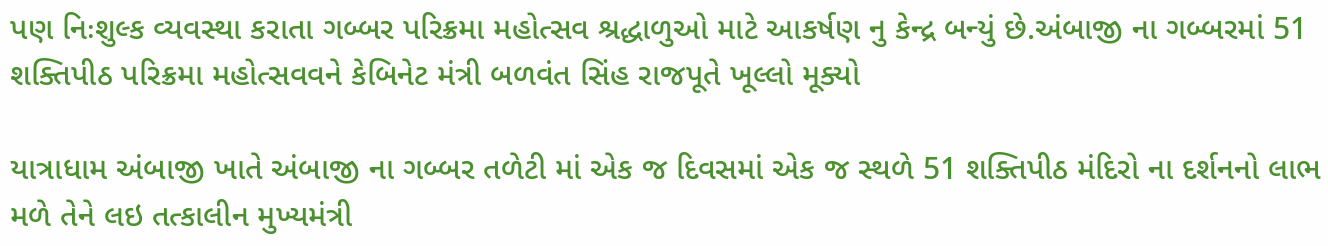પણ નિઃશુલ્ક વ્યવસ્થા કરાતા ગબ્બર પરિક્રમા મહોત્સવ શ્રદ્ધાળુઓ માટે આકર્ષણ નુ કેન્દ્ર બન્યું છે.અંબાજી ના ગબ્બરમાં 51 શક્તિપીઠ પરિક્રમા મહોત્સવવને કેબિનેટ મંત્રી બળવંત સિંહ રાજપૂતે ખૂલ્લો મૂક્યો

યાત્રાધામ અંબાજી ખાતે અંબાજી ના ગબ્બર તળેટી માં એક જ દિવસમાં એક જ સ્થળે 51 શક્તિપીઠ મંદિરો ના દર્શનનો લાભ મળે તેને લઇ તત્કાલીન મુખ્યમંત્રી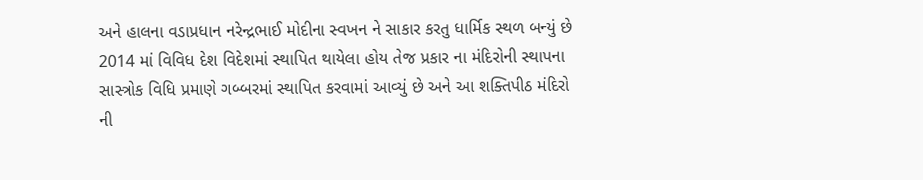અને હાલના વડાપ્રધાન નરેન્દ્રભાઈ મોદીના સ્વખન ને સાકાર કરતુ ધાર્મિક સ્થળ બન્યું છે 2014 માં વિવિધ દેશ વિદેશમાં સ્થાપિત થાયેલા હોય તેજ પ્રકાર ના મંદિરોની સ્થાપના સાસ્ત્રોક વિધિ પ્રમાણે ગબ્બરમાં સ્થાપિત કરવામાં આવ્યું છે અને આ શક્તિપીઠ મંદિરો ની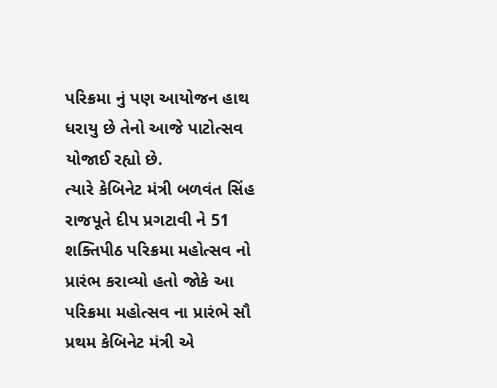પરિક્રમા નું પણ આયોજન હાથ ધરાયુ છે તેનો આજે પાટોત્સવ યોજાઈ રહ્યો છે.
ત્યારે કેબિનેટ મંત્રી બળવંત સિંહ રાજપૂતે દીપ પ્રગટાવી ને 51 શક્તિપીઠ પરિક્રમા મહોત્સવ નો પ્રારંભ કરાવ્યો હતો જોકે આ પરિક્રમા મહોત્સવ ના પ્રારંભે સૌ પ્રથમ કેબિનેટ મંત્રી એ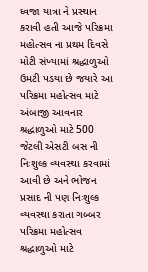ધ્વજા યાત્રા ને પ્રસ્થાન કરાવી હતી આજે પરિક્રમા મહોત્સવ ના પ્રથમ દિવસે મોટી સંખ્યામાં શ્રદ્ધાળુઓ ઉમટી પડયા છે જયારે આ પરિક્રમા મહોત્સવ માટે અંબાજી આવનાર શ્રદ્ધાળુઓ માટે 500 જેટલી એસટી બસ ની નિઃશુલ્ક વ્યવસ્થા કરવામાં આવી છે અને ભોજન પ્રસાદ ની પણ નિઃશુલ્ક વ્યવસ્થા કરાતા ગબ્બર પરિક્રમા મહોત્સવ શ્રદ્ધાળુઓ માટે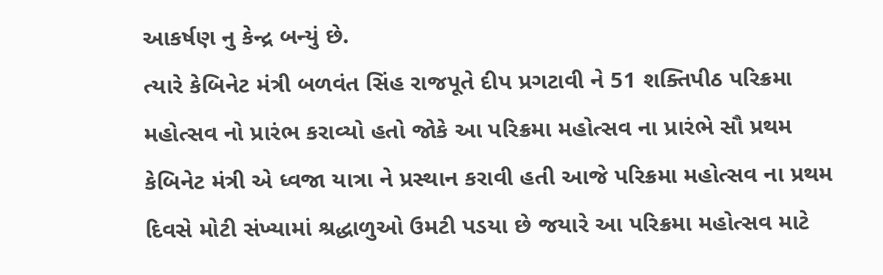આકર્ષણ નુ કેન્દ્ર બન્યું છે.
ત્યારે કેબિનેટ મંત્રી બળવંત સિંહ રાજપૂતે દીપ પ્રગટાવી ને 51 શક્તિપીઠ પરિક્રમા મહોત્સવ નો પ્રારંભ કરાવ્યો હતો જોકે આ પરિક્રમા મહોત્સવ ના પ્રારંભે સૌ પ્રથમ કેબિનેટ મંત્રી એ ધ્વજા યાત્રા ને પ્રસ્થાન કરાવી હતી આજે પરિક્રમા મહોત્સવ ના પ્રથમ દિવસે મોટી સંખ્યામાં શ્રદ્ધાળુઓ ઉમટી પડયા છે જયારે આ પરિક્રમા મહોત્સવ માટે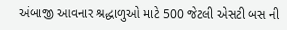અંબાજી આવનાર શ્રદ્ધાળુઓ માટે 500 જેટલી એસટી બસ ની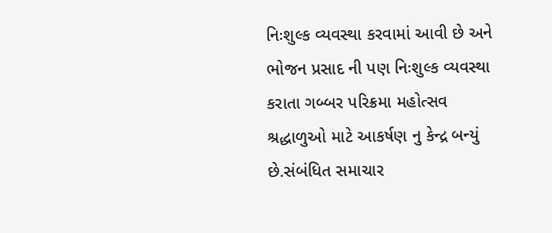નિઃશુલ્ક વ્યવસ્થા કરવામાં આવી છે અને ભોજન પ્રસાદ ની પણ નિઃશુલ્ક વ્યવસ્થા કરાતા ગબ્બર પરિક્રમા મહોત્સવ શ્રદ્ધાળુઓ માટે આકર્ષણ નુ કેન્દ્ર બન્યું છે.સંબંધિત સમાચાર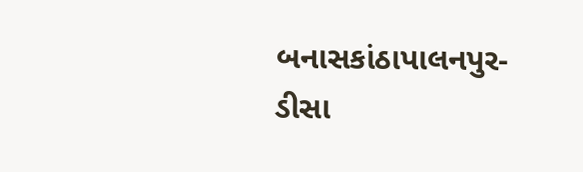બનાસકાંઠાપાલનપુર-ડીસા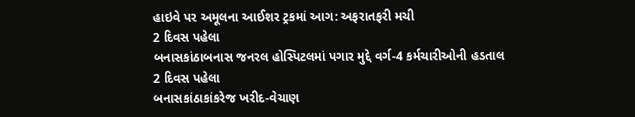હાઇવે પર અમૂલના આઈશર ટ્રકમાં આગ: અફરાતફરી મચી
2 દિવસ પહેલા
બનાસકાંઠાબનાસ જનરલ હોસ્પિટલમાં પગાર મુદ્દે વર્ગ-4 કર્મચારીઓની હડતાલ
2 દિવસ પહેલા
બનાસકાંઠાકાંકરેજ ખરીદ-વેચાણ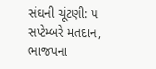સંઘની ચૂંટણી: ૫ સપ્ટેમ્બરે મતદાન, ભાજપના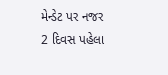મેન્ડેટ પર નજર
2 દિવસ પહેલા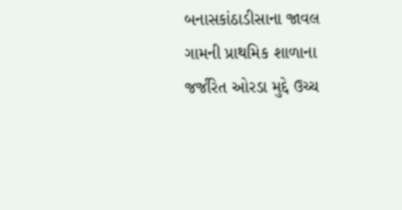બનાસકાંઠાડીસાના જાવલ ગામની પ્રાથમિક શાળાના જર્જરિત ઓરડા મુદ્દે ઉચ્ચ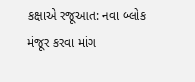કક્ષાએ રજૂઆત: નવા બ્લોક મંજૂર કરવા માંગ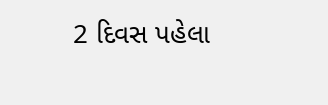2 દિવસ પહેલા